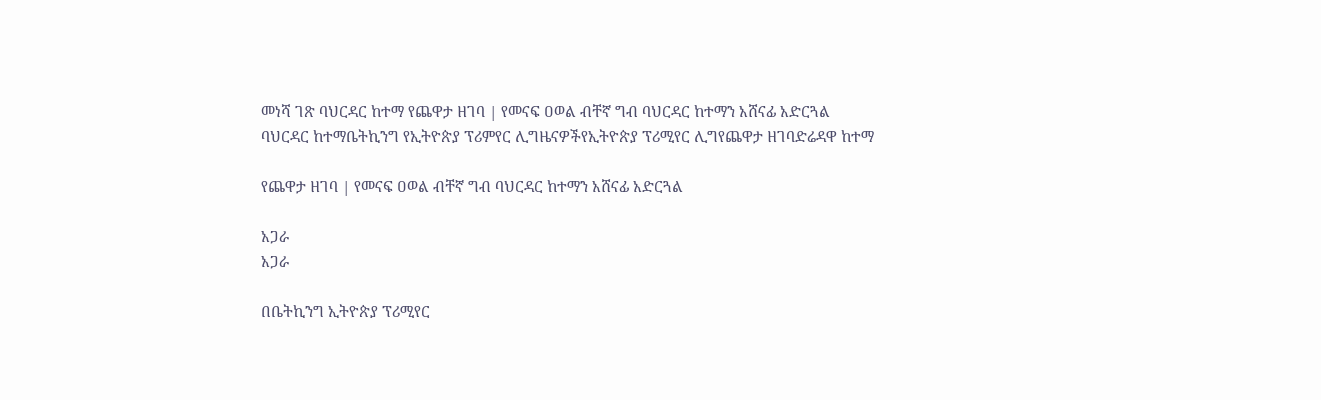መነሻ ገጽ ባህርዳር ከተማ የጨዋታ ዘገባ | የመናፍ ዐወል ብቸኛ ግብ ባህርዳር ከተማን አሸናፊ አድርጓል
ባህርዳር ከተማቤትኪንግ የኢትዮጵያ ፕሪምየር ሊግዜናዎችየኢትዮጵያ ፕሪሚየር ሊግየጨዋታ ዘገባድሬዳዋ ከተማ

የጨዋታ ዘገባ | የመናፍ ዐወል ብቸኛ ግብ ባህርዳር ከተማን አሸናፊ አድርጓል

አጋራ
አጋራ

በቤትኪንግ ኢትዮጵያ ፕሪሚየር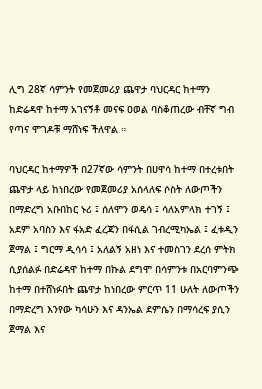ሊግ 28ኛ ሳምንት የመጀመሪያ ጨዋታ ባህርዳር ከተማን ከድሬዳዋ ከተማ አገናኝቶ መናፍ ዐወል ባስቆጠረው ብቸኛ ግብ የጣና ሞገዶቹ ማሸነፍ ችለዋል ።

ባህርዳር ከተማዎች በ27ኛው ሳምንት በሀዋሳ ከተማ በተረቱበት ጨዋታ ላይ ከነበረው የመጀመሪያ አሰላለፍ ሶስት ለውጦችን በማድረግ አቡበከር ኑሪ ፤ ሰለሞን ወዴሳ ፤ ሳለአምላክ ተገኝ ፤ አደም አባስን እና ፋአድ ፈረጃን በፋሲል ገብረሚካኤል ፤ ፈቱዲን ጀማል ፤ ግርማ ዲሳሳ ፤ አለልኝ አዘነ እና ተመስገን ደረሰ ምትክ ሲያሰልፉ በድሬዳዋ ከተማ በኩል ደግሞ በሳምንቱ በአርባምንጭ ከተማ በተሸነፉበት ጨዋታ ከነበረው ምርጥ 11 ሁለት ለውጦችን በማድረግ እንየው ካሳሁን እና ዳንኤል ደምሴን በማሳረፍ ያሲን ጀማል እና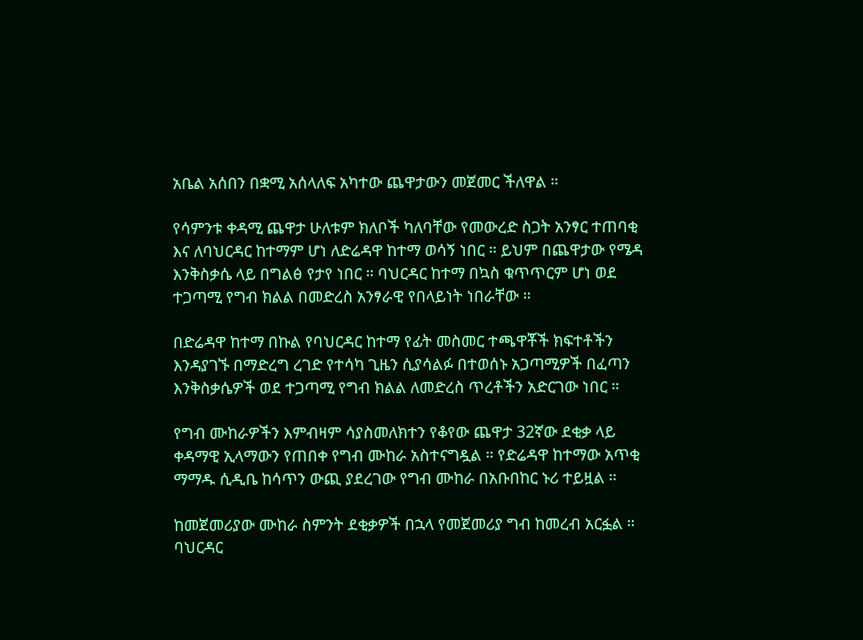አቤል አሰበን በቋሚ አሰላለፍ አካተው ጨዋታውን መጀመር ችለዋል ።

የሳምንቱ ቀዳሚ ጨዋታ ሁለቱም ክለቦች ካለባቸው የመውረድ ስጋት አንፃር ተጠባቂ እና ለባህርዳር ከተማም ሆነ ለድሬዳዋ ከተማ ወሳኝ ነበር ። ይህም በጨዋታው የሜዳ እንቅስቃሴ ላይ በግልፅ የታየ ነበር ። ባህርዳር ከተማ በኳስ ቁጥጥርም ሆነ ወደ ተጋጣሚ የግብ ክልል በመድረስ አንፃራዊ የበላይነት ነበራቸው ።

በድሬዳዋ ከተማ በኩል የባህርዳር ከተማ የፊት መስመር ተጫዋቾች ክፍተቶችን እንዳያገኙ በማድረግ ረገድ የተሳካ ጊዜን ሲያሳልፉ በተወሰኑ አጋጣሚዎች በፈጣን እንቅስቃሴዎች ወደ ተጋጣሚ የግብ ክልል ለመድረስ ጥረቶችን አድርገው ነበር ።

የግብ ሙከራዎችን እምብዛም ሳያስመለክተን የቆየው ጨዋታ 32ኛው ደቂቃ ላይ ቀዳማዊ ኢላማውን የጠበቀ የግብ ሙከራ አስተናግዷል ። የድሬዳዋ ከተማው አጥቂ ማማዱ ሲዲቤ ከሳጥን ውጪ ያደረገው የግብ ሙከራ በአቡበከር ኑሪ ተይዟል ።

ከመጀመሪያው ሙከራ ስምንት ደቂቃዎች በኋላ የመጀመሪያ ግብ ከመረብ አርፏል ። ባህርዳር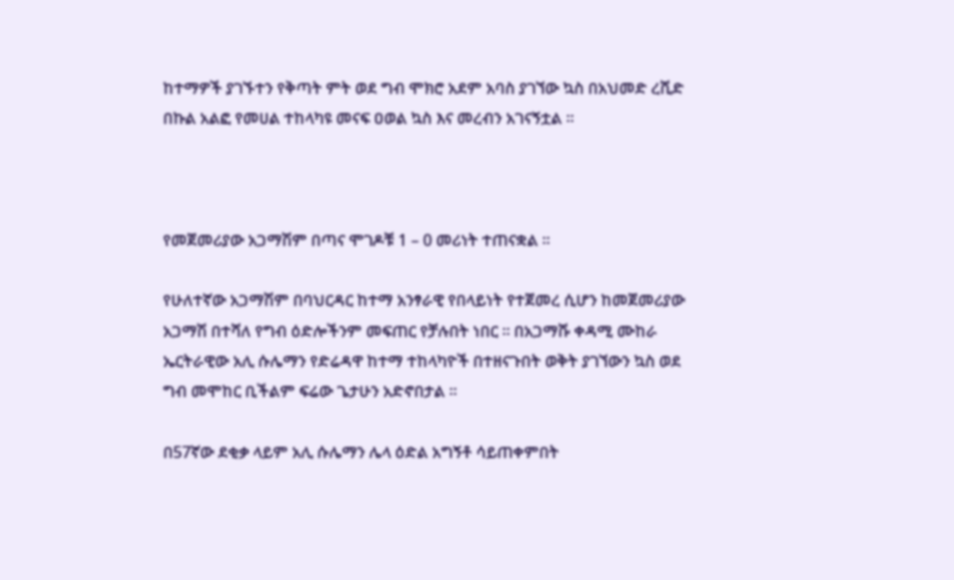ከተማዎች ያገኙተን የቅጣት ምት ወደ ግብ ሞክሮ አደም አባስ ያገኘው ኳስ በአህመድ ረሺድ በኩል አልፎ የመሀል ተከላካዩ መናፍ ዐወል ኳስ እና መረብን አገናኝቷል ።



የመጀመሪያው አጋማሽም በጣና ሞገዶቹ 1 – 0 መሪነት ተጠናቋል ።

የሁለተኛው አጋማሽም በባህርዳር ከተማ አንፃራዊ የበላይነት የተጀመረ ሲሆን ከመጀመሪያው አጋማሽ በተሻለ የግብ ዕድሎችንም መፍጠር የቻሉበት ነበር ። በአጋማሹ ቀዳሚ ሙከራ ኤርትራዊው አሊ ሱሌማን የድሬዳዋ ከተማ ተከላካዮች በተዘናጉበት ወቅት ያገኘውን ኳስ ወደ ግብ መሞከር ቢችልም ፍሬው ጌታሁን አድኖበታል ።

በ57ኛው ደቂቃ ላይም አሊ ሱሌማን ሌላ ዕድል አግኝቶ ሳይጠቀምበት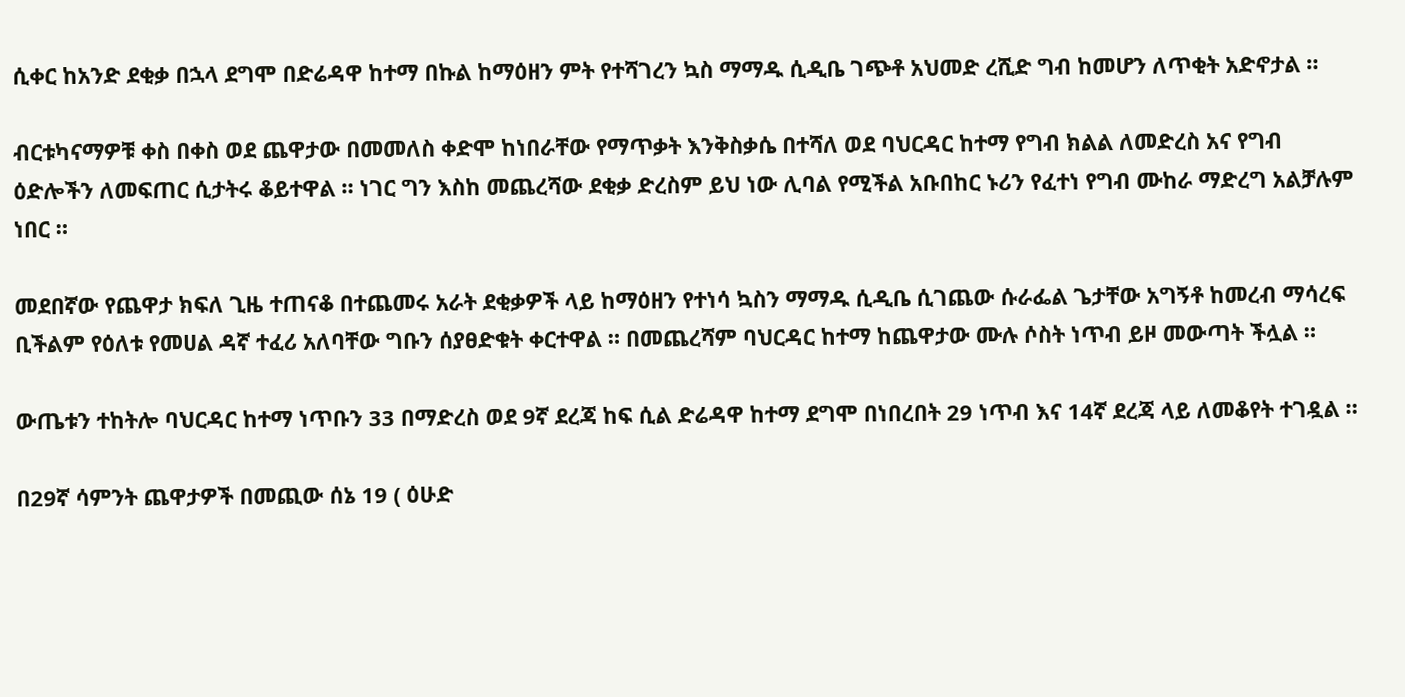ሲቀር ከአንድ ደቂቃ በኋላ ደግሞ በድሬዳዋ ከተማ በኩል ከማዕዘን ምት የተሻገረን ኳስ ማማዱ ሲዲቤ ገጭቶ አህመድ ረሺድ ግብ ከመሆን ለጥቂት አድኖታል ።

ብርቱካናማዎቹ ቀስ በቀስ ወደ ጨዋታው በመመለስ ቀድሞ ከነበራቸው የማጥቃት እንቅስቃሴ በተሻለ ወደ ባህርዳር ከተማ የግብ ክልል ለመድረስ አና የግብ ዕድሎችን ለመፍጠር ሲታትሩ ቆይተዋል ። ነገር ግን እስከ መጨረሻው ደቂቃ ድረስም ይህ ነው ሊባል የሚችል አቡበከር ኑሪን የፈተነ የግብ ሙከራ ማድረግ አልቻሉም ነበር ።

መደበኛው የጨዋታ ክፍለ ጊዜ ተጠናቆ በተጨመሩ አራት ደቂቃዎች ላይ ከማዕዘን የተነሳ ኳስን ማማዱ ሲዲቤ ሲገጨው ሱራፌል ጌታቸው አግኝቶ ከመረብ ማሳረፍ ቢችልም የዕለቱ የመሀል ዳኛ ተፈሪ አለባቸው ግቡን ሰያፀድቁት ቀርተዋል ። በመጨረሻም ባህርዳር ከተማ ከጨዋታው ሙሉ ሶስት ነጥብ ይዞ መውጣት ችሏል ።

ውጤቱን ተከትሎ ባህርዳር ከተማ ነጥቡን 33 በማድረስ ወደ 9ኛ ደረጃ ከፍ ሲል ድሬዳዋ ከተማ ደግሞ በነበረበት 29 ነጥብ እና 14ኛ ደረጃ ላይ ለመቆየት ተገዷል ።

በ29ኛ ሳምንት ጨዋታዎች በመጪው ሰኔ 19 ( ዕሁድ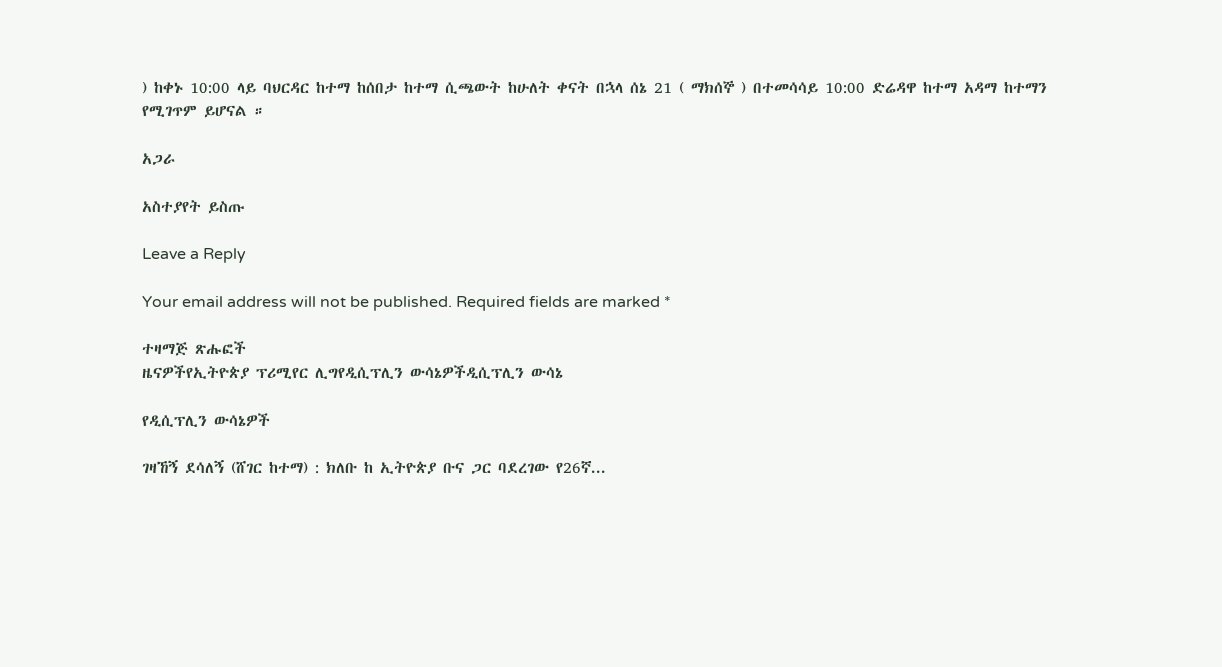) ከቀኑ 10:00 ላይ ባህርዳር ከተማ ከሰበታ ከተማ ሲጫውት ከሁለት ቀናት በኋላ ሰኔ 21 ( ማክሰኞ ) በተመሳሳይ 10:00 ድሬዳዋ ከተማ አዳማ ከተማን የሚገጥም ይሆናል ።

አጋራ

አስተያየት ይስጡ

Leave a Reply

Your email address will not be published. Required fields are marked *

ተዛማጅ ጽሑፎች
ዜናዎችየኢትዮጵያ ፕሪሚየር ሊግየዲሲፕሊን ውሳኔዎችዲሲፕሊን ውሳኔ

የዲሲፕሊን ውሳኔዎች

ገዛኸኝ ደሳለኝ (ሸገር ከተማ) : ክለቡ ከ ኢትዮጵያ ቡና ጋር ባደረገው የ26ኛ...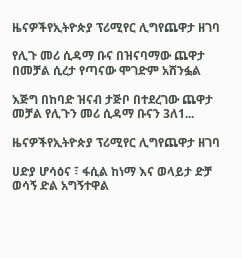ዜናዎችየኢትዮጵያ ፕሪሚየር ሊግየጨዋታ ዘገባ

የሊጉ መሪ ሲዳማ ቡና በዝናባማው ጨዋታ በመቻል ሲረታ የጣናው ሞገድም አሸንፏል

እጅግ በከባድ ዝናብ ታጅቦ በተደረገው ጨዋታ መቻል የሊጉን መሪ ሲዳማ ቡናን 3ለ1...

ዜናዎችየኢትዮጵያ ፕሪሚየር ሊግየጨዋታ ዘገባ

ሀድያ ሆሳዕና ፣ ፋሲል ከነማ እና ወላይታ ድቻ ወሳኝ ድል አግኝተዋል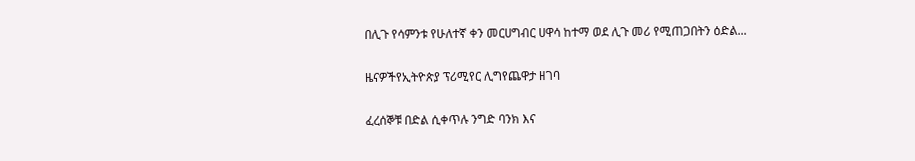በሊጉ የሳምንቱ የሁለተኛ ቀን መርሀግብር ሀዋሳ ከተማ ወደ ሊጉ መሪ የሚጠጋበትን ዕድል...

ዜናዎችየኢትዮጵያ ፕሪሚየር ሊግየጨዋታ ዘገባ

ፈረሰኞቹ በድል ሲቀጥሉ ንግድ ባንክ እና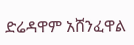ድሬዳዋም አሸንፈዋል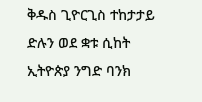ቅዱስ ጊዮርጊስ ተከታታይ ድሉን ወደ ቋቱ ሲከት ኢትዮጵያ ንግድ ባንክ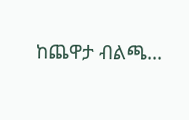ከጨዋታ ብልጫ...